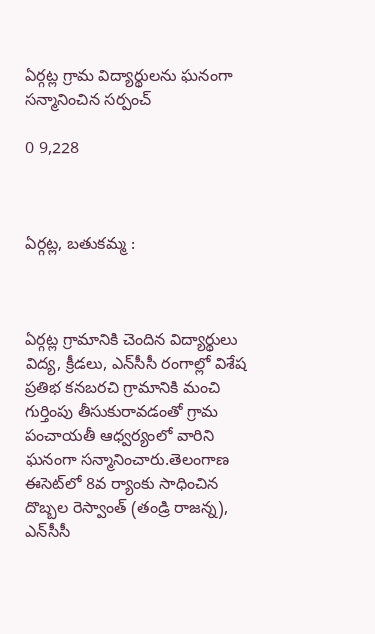ఏర్గట్ల గ్రామ విద్యార్థులను ఘనంగా సన్మానించిన సర్పంచ్

0 9,228



ఏర్గట్ల, బతుకమ్మ :



ఏర్గట్ల గ్రామానికి చెందిన విద్యార్థులు విద్య, క్రీడలు, ఎన్‌సీసీ రంగాల్లో విశేష ప్రతిభ కనబరచి గ్రామానికి మంచి గుర్తింపు తీసుకురావడంతో గ్రామ పంచాయతీ ఆధ్వర్యంలో వారిని ఘనంగా సన్మానించారు.తెలంగాణ ఈసెట్‌లో 8వ ర్యాంకు సాధించిన దొబ్బల రెస్వాంత్ (తండ్రి రాజన్న), ఎన్‌సీసీ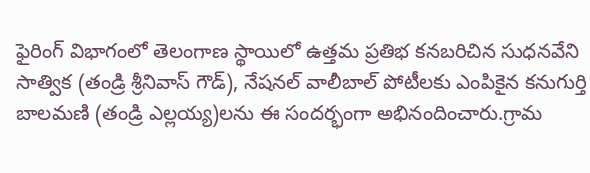ఫైరింగ్ విభాగంలో తెలంగాణ స్థాయిలో ఉత్తమ ప్రతిభ కనబరిచిన సుధనవేని సాత్విక (తండ్రి శ్రీనివాస్ గౌడ్), నేషనల్ వాలీబాల్ పోటీలకు ఎంపికైన కనుగుర్తి బాలమణి (తండ్రి ఎల్లయ్య)లను ఈ సందర్భంగా అభినందించారు.గ్రామ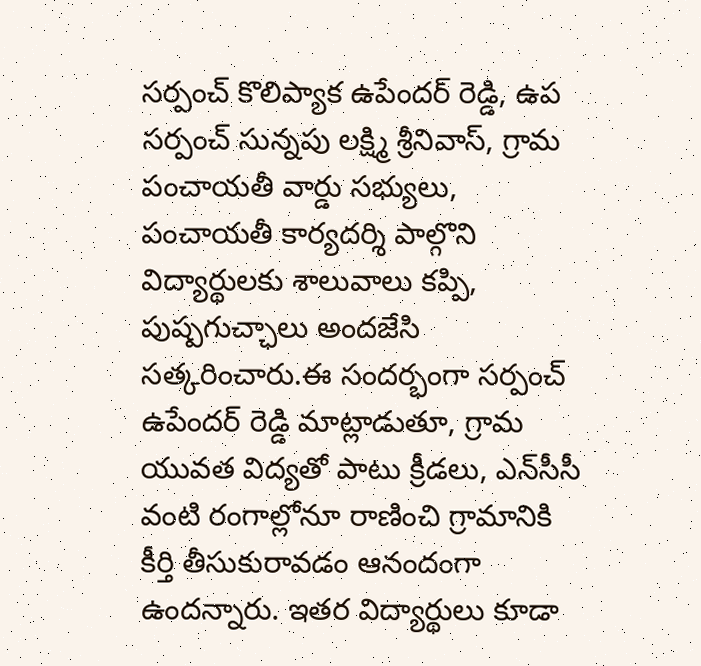సర్పంచ్ కొలిప్యాక ఉపేందర్ రెడ్డి, ఉప సర్పంచ్ సున్నపు లక్ష్మి శ్రీనివాస్, గ్రామ పంచాయతీ వార్డు సభ్యులు, పంచాయతీ కార్యదర్శి పాల్గొని విద్యార్థులకు శాలువాలు కప్పి, పుష్పగుచ్ఛాలు అందజేసి సత్కరించారు.ఈ సందర్భంగా సర్పంచ్ ఉపేందర్ రెడ్డి మాట్లాడుతూ, గ్రామ యువత విద్యతో పాటు క్రీడలు, ఎన్‌సీసీ వంటి రంగాల్లోనూ రాణించి గ్రామానికి కీర్తి తీసుకురావడం ఆనందంగా ఉందన్నారు. ఇతర విద్యార్థులు కూడా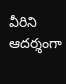వీరిని ఆదర్శంగా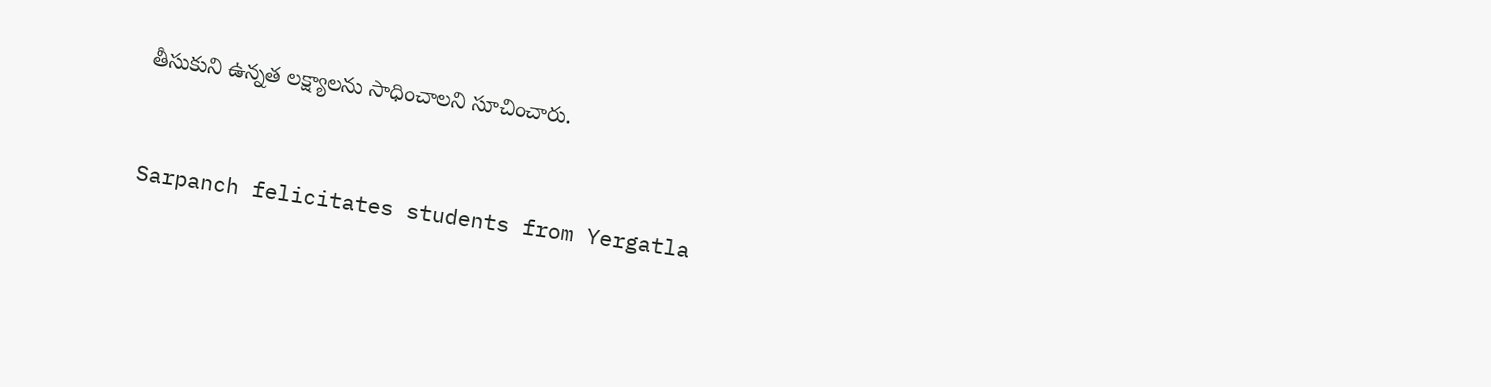తీసుకుని ఉన్నత లక్ష్యాలను సాధించాలని సూచించారు.



Sarpanch felicitates students from Yergatla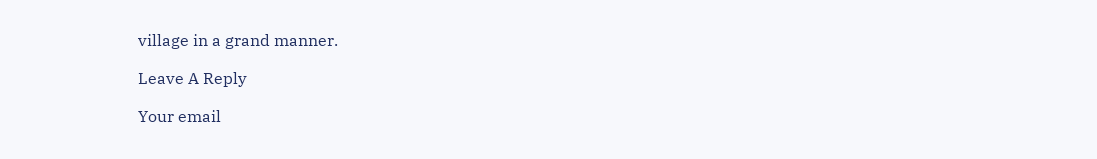village in a grand manner.

Leave A Reply

Your email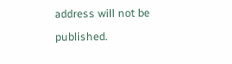address will not be published.